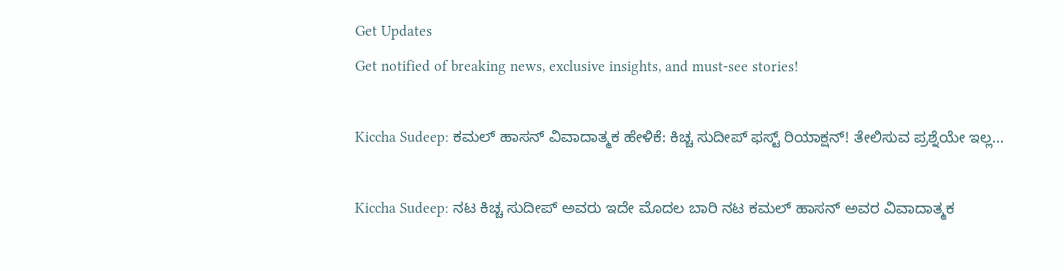Get Updates
Get notified of breaking news, exclusive insights, and must-see stories!

Kiccha Sudeep: ಕಮಲ್ ಹಾಸನ್ ವಿವಾದಾತ್ಮಕ ಹೇಳಿಕೆ: ಕಿಚ್ಚ ಸುದೀಪ್ ಫಸ್ಟ್‌ ರಿಯಾಕ್ಷನ್! ತೇಲಿಸುವ ಪ್ರಶ್ನೆಯೇ ಇಲ್ಲ...

Kiccha Sudeep: ನಟ ಕಿಚ್ಚ ಸುದೀಪ್ ಅವರು ಇದೇ ಮೊದಲ ಬಾರಿ ನಟ ಕಮಲ್ ಹಾಸನ್ ಅವರ ವಿವಾದಾತ್ಮಕ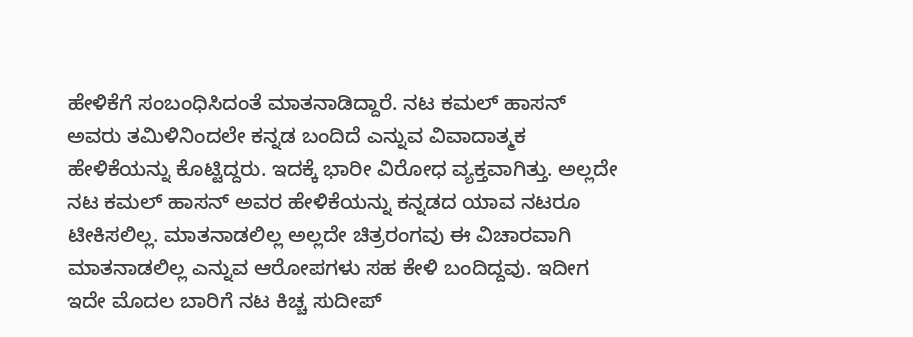ಹೇಳಿಕೆಗೆ ಸಂಬಂಧಿಸಿದಂತೆ ಮಾತನಾಡಿದ್ದಾರೆ. ನಟ ಕಮಲ್ ಹಾಸನ್ ಅವರು ತಮಿಳಿನಿಂದಲೇ ಕನ್ನಡ ಬಂದಿದೆ ಎನ್ನುವ ವಿವಾದಾತ್ಮಕ ಹೇಳಿಕೆಯನ್ನು ಕೊಟ್ಟಿದ್ದರು. ಇದಕ್ಕೆ ಭಾರೀ ವಿರೋಧ ವ್ಯಕ್ತವಾಗಿತ್ತು. ಅಲ್ಲದೇ ನಟ ಕಮಲ್ ಹಾಸನ್ ಅವರ ಹೇಳಿಕೆಯನ್ನು ಕನ್ನಡದ ಯಾವ ನಟರೂ ಟೀಕಿಸಲಿಲ್ಲ. ಮಾತನಾಡಲಿಲ್ಲ ಅಲ್ಲದೇ ಚಿತ್ರರಂಗವು ಈ ವಿಚಾರವಾಗಿ ಮಾತನಾಡಲಿಲ್ಲ ಎನ್ನುವ ಆರೋಪಗಳು ಸಹ ಕೇಳಿ ಬಂದಿದ್ದವು. ಇದೀಗ ಇದೇ ಮೊದಲ ಬಾರಿಗೆ ನಟ ಕಿಚ್ಚ ಸುದೀಪ್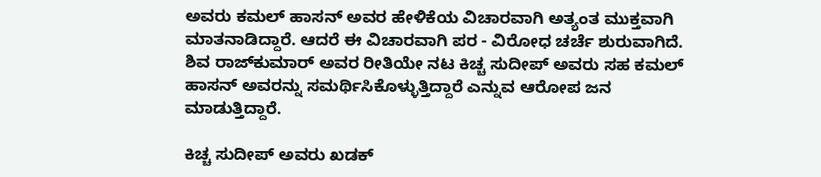ಅವರು ಕಮಲ್ ಹಾಸನ್ ಅವರ ಹೇಳಿಕೆಯ ವಿಚಾರವಾಗಿ ಅತ್ಯಂತ ಮುಕ್ತವಾಗಿ ಮಾತನಾಡಿದ್ದಾರೆ. ಆದರೆ ಈ ವಿಚಾರವಾಗಿ ಪರ - ವಿರೋಧ ಚರ್ಚೆ ಶುರುವಾಗಿದೆ. ಶಿವ ರಾಜ್‌ಕುಮಾರ್ ಅವರ ರೀತಿಯೇ ನಟ ಕಿಚ್ಚ ಸುದೀಪ್ ಅವರು ಸಹ ಕಮಲ್‌ ಹಾಸನ್ ಅವರನ್ನು ಸಮರ್ಥಿಸಿಕೊಳ್ಳುತ್ತಿದ್ದಾರೆ ಎನ್ನುವ ಆರೋಪ ಜನ ಮಾಡುತ್ತಿದ್ದಾರೆ.

ಕಿಚ್ಚ ಸುದೀಪ್ ಅವರು ಖಡಕ್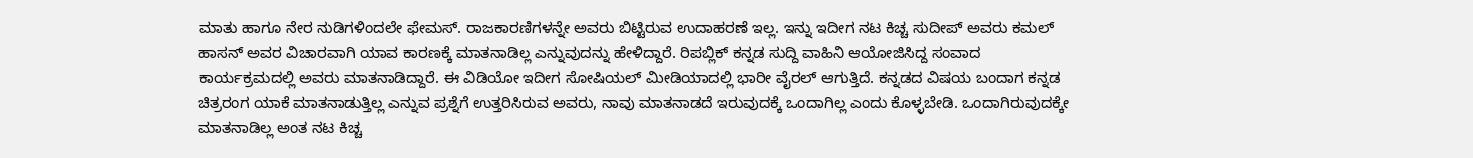ಮಾತು ಹಾಗೂ ನೇರ ನುಡಿಗಳಿಂದಲೇ ಫೇಮಸ್. ರಾಜಕಾರಣಿಗಳನ್ನೇ ಅವರು ಬಿಟ್ಟಿರುವ ಉದಾಹರಣೆ ಇಲ್ಲ. ಇನ್ನು ಇದೀಗ ನಟ ಕಿಚ್ಚ ಸುದೀಪ್ ಅವರು ಕಮಲ್ ಹಾಸನ್ ಅವರ ವಿಚಾರವಾಗಿ ಯಾವ ಕಾರಣಕ್ಕೆ ಮಾತನಾಡಿಲ್ಲ ಎನ್ನುವುದನ್ನು ಹೇಳಿದ್ದಾರೆ. ರಿಪಬ್ಲಿಕ್ ಕನ್ನಡ ಸುದ್ದಿ ವಾಹಿನಿ ಆಯೋಜಿಸಿದ್ದ ಸಂವಾದ ಕಾರ್ಯಕ್ರಮದಲ್ಲಿ ಅವರು ಮಾತನಾಡಿದ್ದಾರೆ. ಈ ವಿಡಿಯೋ ಇದೀಗ ಸೋಷಿಯಲ್ ಮೀಡಿಯಾದಲ್ಲಿ ಭಾರೀ ವೈರಲ್ ಆಗುತ್ತಿದೆ. ಕನ್ನಡದ ವಿಷಯ ಬಂದಾಗ ಕನ್ನಡ ಚಿತ್ರರಂಗ ಯಾಕೆ ಮಾತನಾಡುತ್ತಿಲ್ಲ ಎನ್ನುವ ಪ್ರಶ್ನೆಗೆ ಉತ್ತರಿಸಿರುವ ಅವರು, ನಾವು ಮಾತನಾಡದೆ ಇರುವುದಕ್ಕೆ ಒಂದಾಗಿಲ್ಲ ಎಂದು ಕೊಳ್ಳಬೇಡಿ. ಒಂದಾಗಿರುವುದಕ್ಕೇ ಮಾತನಾಡಿಲ್ಲ ಅಂತ ನಟ ಕಿಚ್ಚ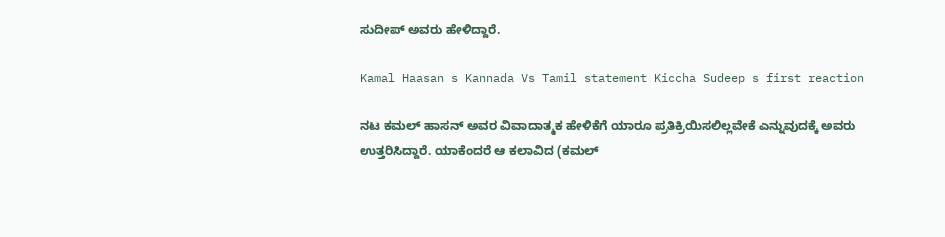ಸುದೀಪ್ ಅವರು ಹೇಳಿದ್ದಾರೆ.

Kamal Haasan s Kannada Vs Tamil statement Kiccha Sudeep s first reaction

ನಟ ಕಮಲ್ ಹಾಸನ್ ಅವರ ವಿವಾದಾತ್ಮಕ ಹೇಳಿಕೆಗೆ ಯಾರೂ ಪ್ರತಿಕ್ರಿಯಿಸಲಿಲ್ಲವೇಕೆ ಎನ್ನುವುದಕ್ಕೆ ಅವರು ಉತ್ತರಿಸಿದ್ದಾರೆ. ಯಾಕೆಂದರೆ ಆ ಕಲಾವಿದ (ಕಮಲ್‌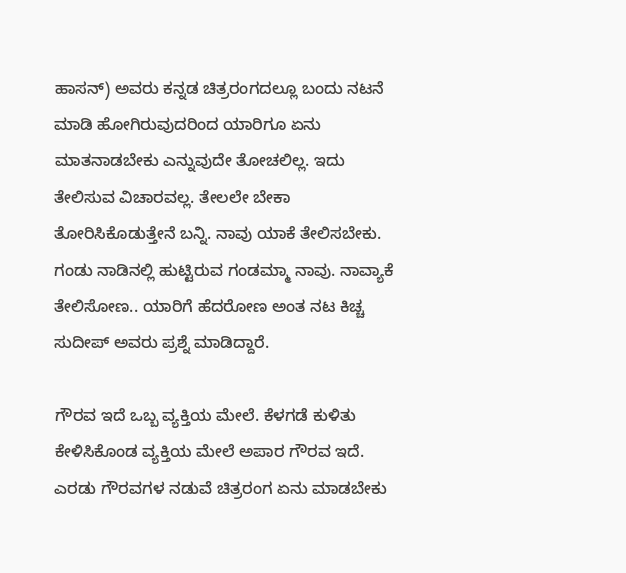ಹಾಸನ್) ಅವರು ಕನ್ನಡ ಚಿತ್ರರಂಗದಲ್ಲೂ ಬಂದು ನಟನೆ ಮಾಡಿ ಹೋಗಿರುವುದರಿಂದ ಯಾರಿಗೂ ಏನು ಮಾತನಾಡಬೇಕು ಎನ್ನುವುದೇ ತೋಚಲಿಲ್ಲ. ಇದು ತೇಲಿಸುವ ವಿಚಾರವಲ್ಲ. ತೇಲಲೇ ಬೇಕಾ ತೋರಿಸಿಕೊಡುತ್ತೇನೆ ಬನ್ನಿ. ನಾವು ಯಾಕೆ ತೇಲಿಸಬೇಕು. ಗಂಡು ನಾಡಿನಲ್ಲಿ ಹುಟ್ಟಿರುವ ಗಂಡಮ್ಮಾ ನಾವು. ನಾವ್ಯಾಕೆ ತೇಲಿಸೋಣ.. ಯಾರಿಗೆ ಹೆದರೋಣ ಅಂತ ನಟ ಕಿಚ್ಚ ಸುದೀಪ್ ಅವರು ಪ್ರಶ್ನೆ ಮಾಡಿದ್ದಾರೆ.

ಗೌರವ ಇದೆ ಒಬ್ಬ ವ್ಯಕ್ತಿಯ ಮೇಲೆ. ಕೆಳಗಡೆ ಕುಳಿತು ಕೇಳಿಸಿಕೊಂಡ ವ್ಯಕ್ತಿಯ ಮೇಲೆ ಅಪಾರ ಗೌರವ ಇದೆ. ಎರಡು ಗೌರವಗಳ ನಡುವೆ ಚಿತ್ರರಂಗ ಏನು ಮಾಡಬೇಕು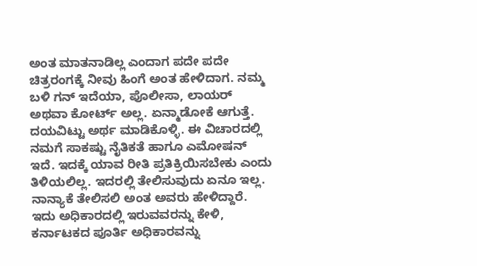ಅಂತ ಮಾತನಾಡಿಲ್ಲ ಎಂದಾಗ ಪದೇ ಪದೇ ಚಿತ್ರರಂಗಕ್ಕೆ ನೀವು ಹಿಂಗೆ ಅಂತ ಹೇಳಿದಾಗ. ನಮ್ಮ ಬಳಿ ಗನ್‌ ಇದೆಯಾ, ಪೊಲೀಸಾ, ಲಾಯರ್‌ ಅಥವಾ ಕೋರ್ಟ್ ಅಲ್ಲ. ಏನ್ಮಾಡೋಕೆ ಆಗುತ್ತೆ. ದಯವಿಟ್ಟು ಅರ್ಥ ಮಾಡಿಕೊಳ್ಳಿ. ಈ ವಿಚಾರದಲ್ಲಿ ನಮಗೆ ಸಾಕಷ್ಟು ನೈತಿಕತೆ ಹಾಗೂ ಎಮೋಷನ್‌ ಇದೆ. ಇದಕ್ಕೆ ಯಾವ ರೀತಿ ಪ್ರತಿಕ್ರಿಯಿಸಬೇಕು ಎಂದು ತಿಳಿಯಲಿಲ್ಲ. ಇದರಲ್ಲಿ ತೇಲಿಸುವುದು ಏನೂ ಇಲ್ಲ. ನಾನ್ಯಾಕೆ ತೇಲಿಸಲಿ ಅಂತ ಅವರು ಹೇಳಿದ್ದಾರೆ. ಇದು ಅಧಿಕಾರದಲ್ಲಿ ಇರುವವರನ್ನು ಕೇಳಿ, ಕರ್ನಾಟಕದ ಪೂರ್ತಿ ಅಧಿಕಾರವನ್ನು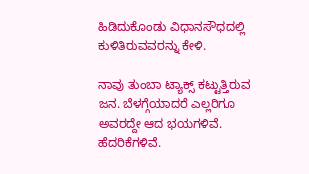ಹಿಡಿದುಕೊಂಡು ವಿಧಾನಸೌಧದಲ್ಲಿ ಕುಳಿತಿರುವವರನ್ನು ಕೇಳಿ.

ನಾವು ತುಂಬಾ ಟ್ಯಾಕ್ಸ್‌ ಕಟ್ಟುತ್ತಿರುವ ಜನ. ಬೆಳಗ್ಗೆಯಾದರೆ ಎಲ್ಲರಿಗೂ ಅವರದ್ದೇ ಆದ ಭಯಗಳಿವೆ. ಹೆದರಿಕೆಗಳಿವೆ.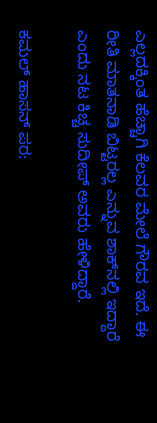ಎಲ್ಲದಕ್ಕಿಂತ ಹೆಚ್ಚಾಗಿ ಕೆಲವರ ಮೇಲೆ ಗೌರವ ಇದೆ. ಈ ರೀತಿ ಮಾತನಾಡಿ ಬಿಟ್ಟರಲ್ಲ ಎನ್ನುವ ಶಾಕ್‌ನಲ್ಲಿ ಇದ್ದಾರೆ ಎಂದು ನಟ ಕಿಚ್ಚ ಸುದೀಪ್ ಅವರು ಹೇಳಿದ್ದಾರೆ.

ಕಮಲ್‌ ಹಾಸನ್‌ ಪರ: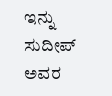ಇನ್ನು ಸುದೀಪ್‌ ಅವರ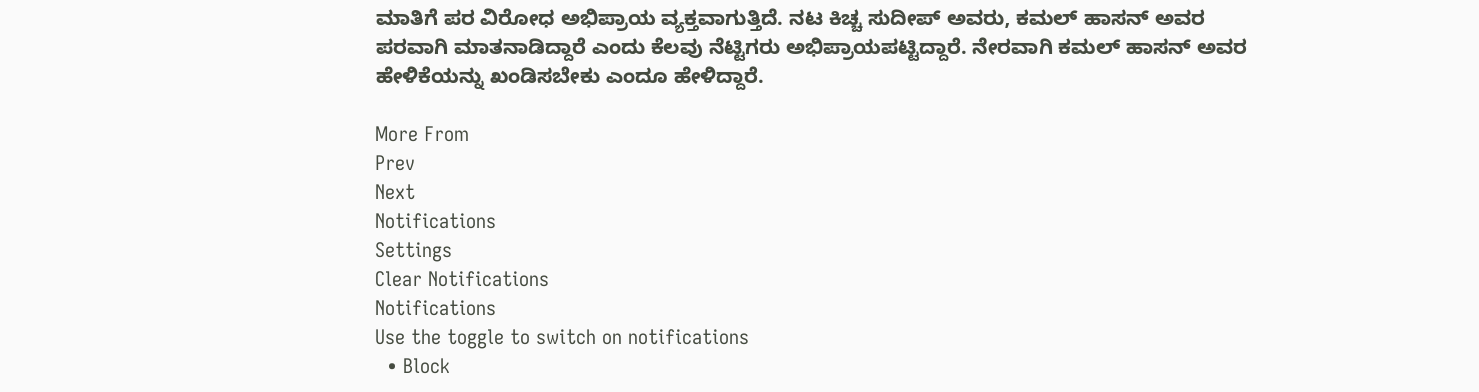ಮಾತಿಗೆ ಪರ ವಿರೋಧ ಅಭಿಪ್ರಾಯ ವ್ಯಕ್ತವಾಗುತ್ತಿದೆ. ನಟ ಕಿಚ್ಚ ಸುದೀಪ್‌ ಅವರು, ಕಮಲ್‌ ಹಾಸನ್‌ ಅವರ ಪರವಾಗಿ ಮಾತನಾಡಿದ್ದಾರೆ ಎಂದು ಕೆಲವು ನೆಟ್ಟಿಗರು ಅಭಿಪ್ರಾಯಪಟ್ಟಿದ್ದಾರೆ. ನೇರವಾಗಿ ಕಮಲ್‌ ಹಾಸನ್‌ ಅವರ ಹೇಳಿಕೆಯನ್ನು ಖಂಡಿಸಬೇಕು ಎಂದೂ ಹೇಳಿದ್ದಾರೆ.

More From
Prev
Next
Notifications
Settings
Clear Notifications
Notifications
Use the toggle to switch on notifications
  • Block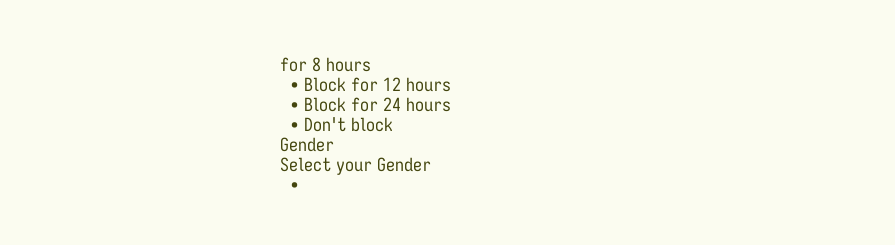for 8 hours
  • Block for 12 hours
  • Block for 24 hours
  • Don't block
Gender
Select your Gender
  •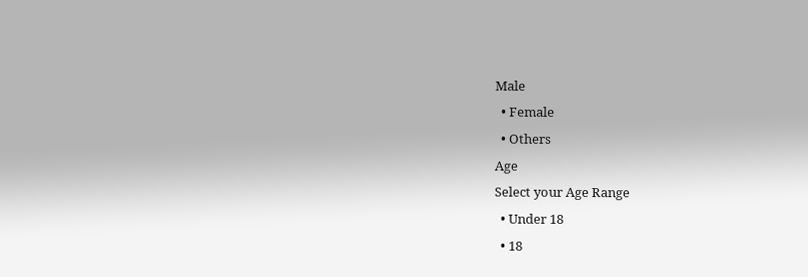Male
  • Female
  • Others
Age
Select your Age Range
  • Under 18
  • 18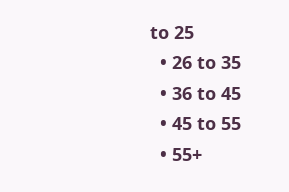to 25
  • 26 to 35
  • 36 to 45
  • 45 to 55
  • 55+